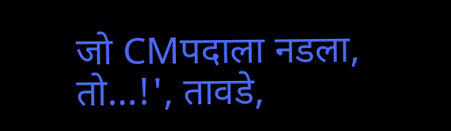जो CMपदाला नडला, तो...!', तावडे,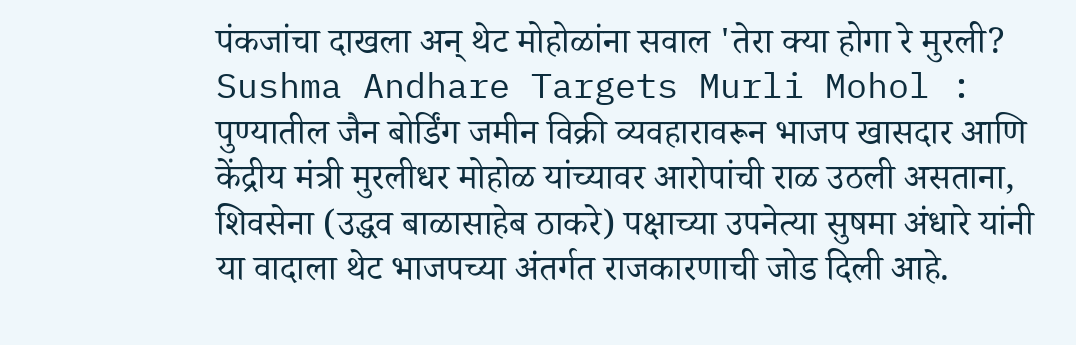पंकजांचा दाखला अन् थेट मोहोळांना सवाल 'तेरा क्या होगा रे मुरली?
Sushma Andhare Targets Murli Mohol : पुण्यातील जैन बोर्डिंग जमीन विक्री व्यवहारावरून भाजप खासदार आणि केंद्रीय मंत्री मुरलीधर मोहोळ यांच्यावर आरोपांची राळ उठली असताना, शिवसेना (उद्धव बाळासाहेब ठाकरे) पक्षाच्या उपनेत्या सुषमा अंधारे यांनी या वादाला थेट भाजपच्या अंतर्गत राजकारणाची जोड दिली आहे.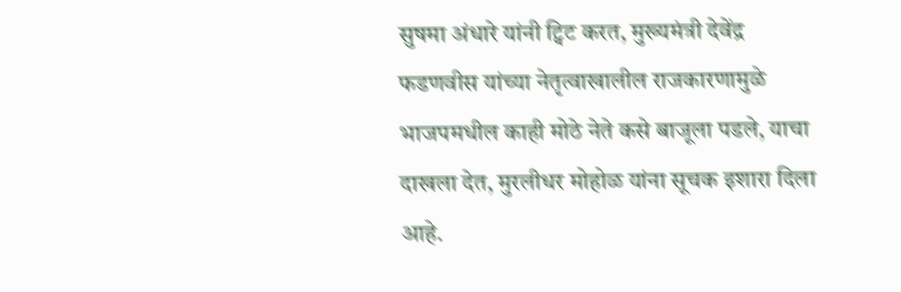सुषमा अंधारे यांनी ट्विट करत, मुख्यमंत्री देवेंद्र फडणवीस यांच्या नेतृत्वाखालील राजकारणामुळे भाजपमधील काही मोठे नेते कसे बाजूला पडले, याचा दाखला देत, मुरलीधर मोहोळ यांना सूचक इशारा दिला आहे.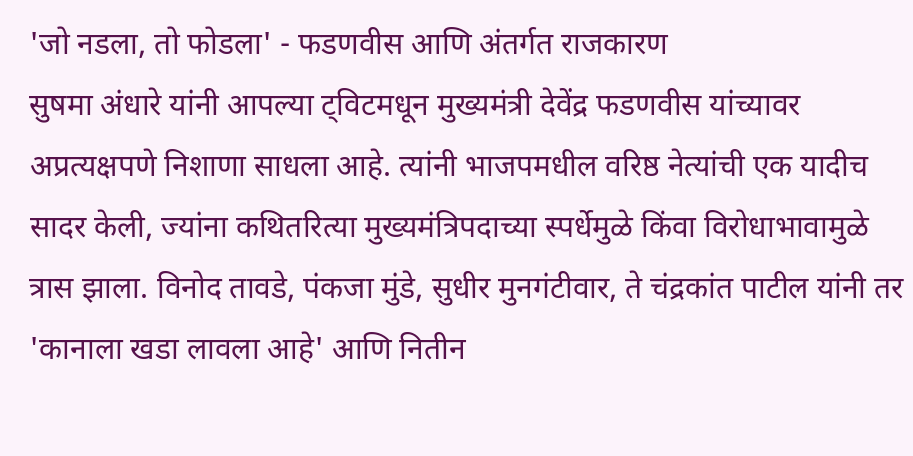'जो नडला, तो फोडला' - फडणवीस आणि अंतर्गत राजकारण
सुषमा अंधारे यांनी आपल्या ट्विटमधून मुख्यमंत्री देवेंद्र फडणवीस यांच्यावर अप्रत्यक्षपणे निशाणा साधला आहे. त्यांनी भाजपमधील वरिष्ठ नेत्यांची एक यादीच सादर केली, ज्यांना कथितरित्या मुख्यमंत्रिपदाच्या स्पर्धेमुळे किंवा विरोधाभावामुळे त्रास झाला. विनोद तावडे, पंकजा मुंडे, सुधीर मुनगंटीवार, ते चंद्रकांत पाटील यांनी तर 'कानाला खडा लावला आहे' आणि नितीन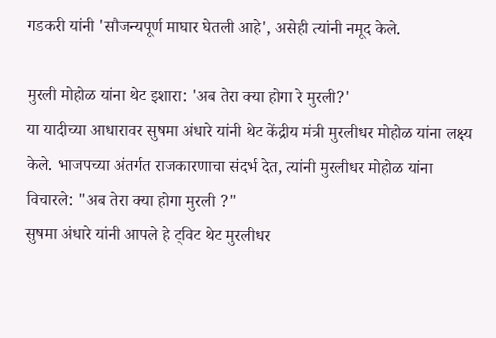गडकरी यांनी 'सौजन्यपूर्ण माघार घेतली आहे', असेही त्यांनी नमूद केले.

मुरली मोहोळ यांना थेट इशारा: 'अब तेरा क्या होगा रे मुरली?'
या यादीच्या आधारावर सुषमा अंधारे यांनी थेट केंद्रीय मंत्री मुरलीधर मोहोळ यांना लक्ष्य केले. भाजपच्या अंतर्गत राजकारणाचा संदर्भ देत, त्यांनी मुरलीधर मोहोळ यांना विचारले: "अब तेरा क्या होगा मुरली ?"
सुषमा अंधारे यांनी आपले हे ट्विट थेट मुरलीधर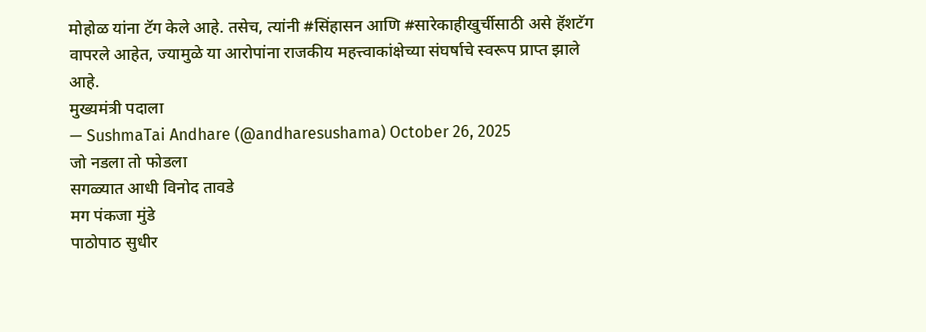मोहोळ यांना टॅग केले आहे. तसेच, त्यांनी #सिंहासन आणि #सारेकाहीखुर्चीसाठी असे हॅशटॅग वापरले आहेत, ज्यामुळे या आरोपांना राजकीय महत्त्वाकांक्षेच्या संघर्षाचे स्वरूप प्राप्त झाले आहे.
मुख्यमंत्री पदाला
— SushmaTai Andhare (@andharesushama) October 26, 2025
जो नडला तो फोडला
सगळ्यात आधी विनोद तावडे
मग पंकजा मुंडे
पाठोपाठ सुधीर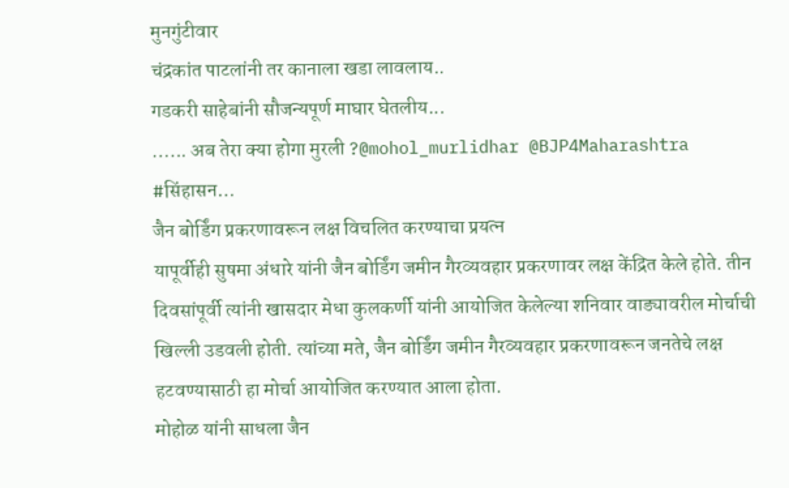मुनगुंटीवार
चंद्रकांत पाटलांनी तर कानाला खडा लावलाय..
गडकरी साहेबांनी सौजन्यपूर्ण माघार घेतलीय...
...... अब तेरा क्या होगा मुरली ?@mohol_murlidhar @BJP4Maharashtra
#सिंहासन…
जैन बोर्डिंग प्रकरणावरून लक्ष विचलित करण्याचा प्रयत्न
यापूर्वीही सुषमा अंधारे यांनी जैन बोर्डिंग जमीन गैरव्यवहार प्रकरणावर लक्ष केंद्रित केले होते. तीन दिवसांपूर्वी त्यांनी खासदार मेधा कुलकर्णी यांनी आयोजित केलेल्या शनिवार वाड्यावरील मोर्चाची खिल्ली उडवली होती. त्यांच्या मते, जैन बोर्डिंग जमीन गैरव्यवहार प्रकरणावरून जनतेचे लक्ष हटवण्यासाठी हा मोर्चा आयोजित करण्यात आला होता.
मोहोळ यांनी साधला जैन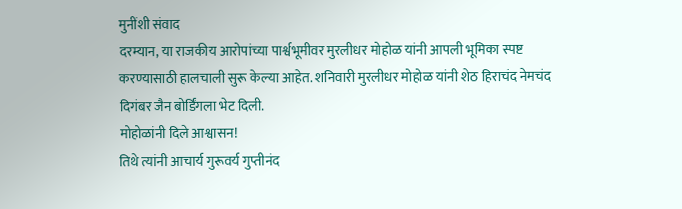मुनींशी संवाद
दरम्यान, या राजकीय आरोपांच्या पार्श्वभूमीवर मुरलीधर मोहोळ यांनी आपली भूमिका स्पष्ट करण्यासाठी हालचाली सुरू केल्या आहेत. शनिवारी मुरलीधर मोहोळ यांनी शेठ हिराचंद नेमचंद दिगंबर जैन बोर्डिंगला भेट दिली.
मोहोळांनी दिले आश्वासन!
तिथे त्यांनी आचार्य गुरूवर्य गुप्तीनंद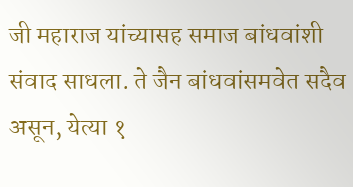जी महाराज यांच्यासह समाज बांधवांशी संवाद साधला. ते जैन बांधवांसमवेत सदैव असून, येत्या १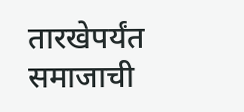तारखेपर्यंत समाजाची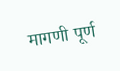मागणी पूर्ण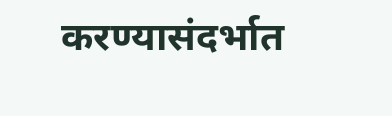करण्यासंदर्भात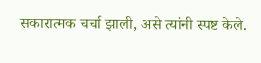सकारात्मक चर्चा झाली, असे त्यांनी स्पष्ट केले.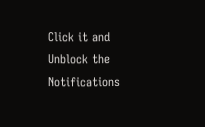Click it and Unblock the Notifications